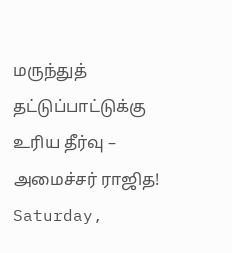மருந்துத் தட்டுப்பாட்டுக்கு உரிய தீர்வு – அமைச்சர் ராஜித!
Saturday,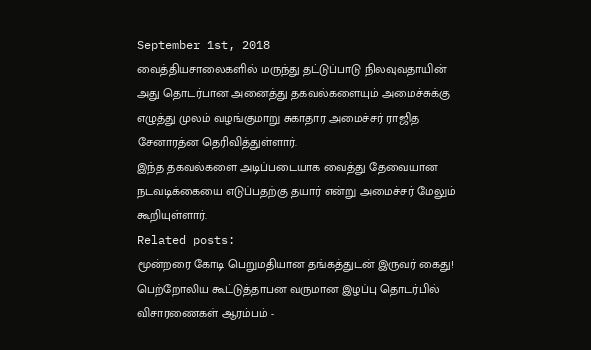September 1st, 2018
வைத்தியசாலைகளில் மருந்து தட்டுப்பாடு நிலவுவதாயின் அது தொடர்பான அனைத்து தகவல்களையும் அமைச்சுக்கு எழுத்து முலம் வழங்குமாறு சுகாதார அமைச்சர் ராஜித சேனாரத்ன தெரிவித்துள்ளார்.
இந்த தகவல்களை அடிப்படையாக வைத்து தேவையான நடவடிக்கையை எடுப்பதற்கு தயார் என்று அமைச்சர் மேலும் கூறியுள்ளார்.
Related posts:
மூன்றரை கோடி பெறுமதியான தங்கத்துடன் இருவர் கைது!
பெற்றோலிய கூட்டுத்தாபன வருமான இழப்பு தொடர்பில் விசாரணைகள் ஆரம்பம் -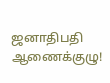ஜனாதிபதி ஆணைக்குழு!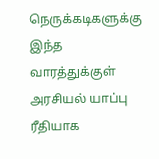நெருக்கடிகளுக்கு இந்த வாரத்துக்குள் அரசியல் யாப்பு ரீதியாக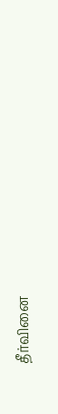தீர்வினை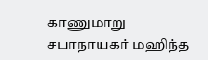காணுமாறு சபாநாயகர் மஹிந்த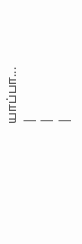யாப்பா...
|
|
|